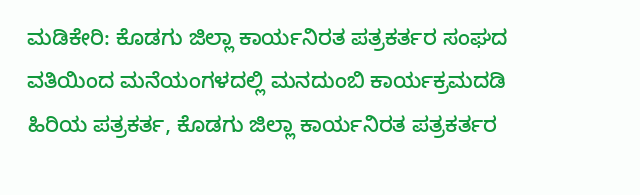ಮಡಿಕೇರಿ: ಕೊಡಗು ಜಿಲ್ಲಾ ಕಾರ್ಯನಿರತ ಪತ್ರಕರ್ತರ ಸಂಘದ ವತಿಯಿಂದ ಮನೆಯಂಗಳದಲ್ಲಿ ಮನದುಂಬಿ ಕಾರ್ಯಕ್ರಮದಡಿ ಹಿರಿಯ ಪತ್ರಕರ್ತ, ಕೊಡಗು ಜಿಲ್ಲಾ ಕಾರ್ಯನಿರತ ಪತ್ರಕರ್ತರ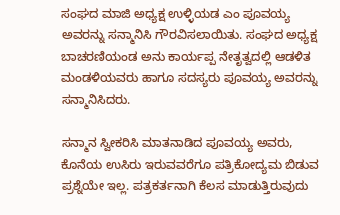ಸಂಘದ ಮಾಜಿ ಅಧ್ಯಕ್ಷ ಉಳ್ಳಿಯಡ ಎಂ ಪೂವಯ್ಯ ಅವರನ್ನು ಸನ್ಮಾನಿಸಿ ಗೌರವಿಸಲಾಯಿತು. ಸಂಘದ ಅಧ್ಯಕ್ಷ ಬಾಚರಣಿಯಂಡ ಅನು ಕಾರ್ಯಪ್ಪ ನೇತೃತ್ವದಲ್ಲಿ ಆಡಳಿತ ಮಂಡಳಿಯವರು ಹಾಗೂ ಸದಸ್ಯರು ಪೂವಯ್ಯ ಅವರನ್ನು ಸನ್ಮಾನಿಸಿದರು.

ಸನ್ಮಾನ ಸ್ವೀಕರಿಸಿ ಮಾತನಾಡಿದ ಪೂವಯ್ಯ ಅವರು, ಕೊನೆಯ ಉಸಿರು ಇರುವವರೆಗೂ ಪತ್ರಿಕೋದ್ಯಮ ಬಿಡುವ ಪ್ರಶ್ನೆಯೇ ಇಲ್ಲ. ಪತ್ರಕರ್ತನಾಗಿ ಕೆಲಸ ಮಾಡುತ್ತಿರುವುದು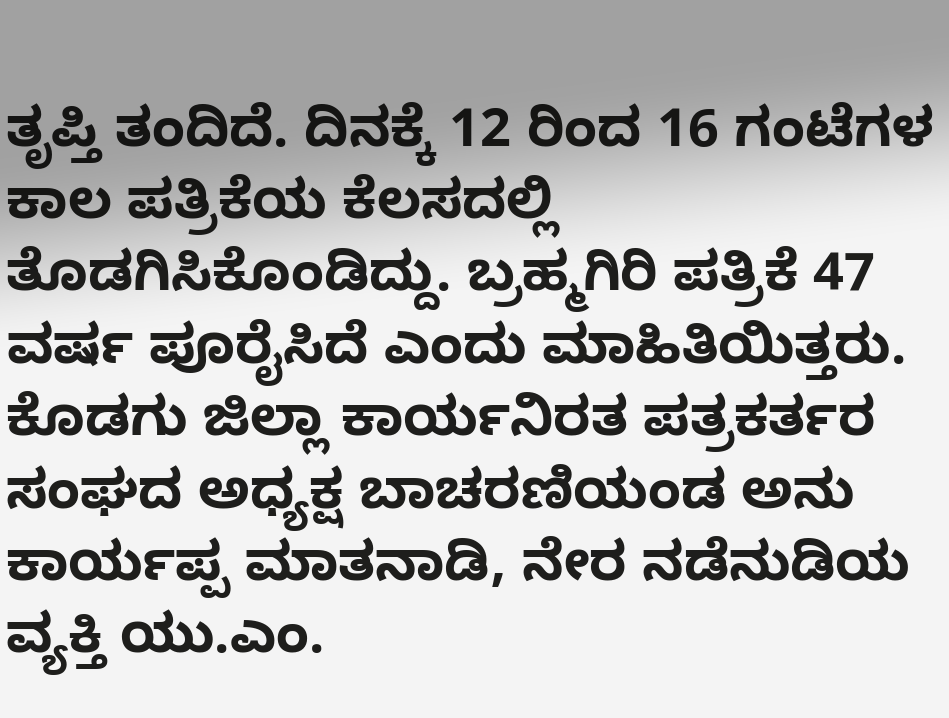ತೃಪ್ತಿ ತಂದಿದೆ. ದಿನಕ್ಕೆ 12 ರಿಂದ 16 ಗಂಟೆಗಳ ಕಾಲ ಪತ್ರಿಕೆಯ ಕೆಲಸದಲ್ಲಿ ತೊಡಗಿಸಿಕೊಂಡಿದ್ದು. ಬ್ರಹ್ಮಗಿರಿ ಪತ್ರಿಕೆ 47 ವರ್ಷ ಪೂರೈಸಿದೆ ಎಂದು ಮಾಹಿತಿಯಿತ್ತರು. ಕೊಡಗು ಜಿಲ್ಲಾ ಕಾರ್ಯನಿರತ ಪತ್ರಕರ್ತರ ಸಂಘದ ಅಧ್ಯಕ್ಷ ಬಾಚರಣಿಯಂಡ ಅನು ಕಾರ್ಯಪ್ಪ ಮಾತನಾಡಿ, ನೇರ ನಡೆನುಡಿಯ ವ್ಯಕ್ತಿ ಯು.ಎಂ.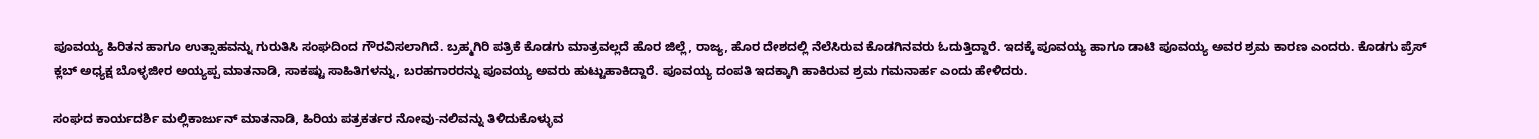ಪೂವಯ್ಯ ಹಿರಿತನ ಹಾಗೂ ಉತ್ಸಾಹವನ್ನು ಗುರುತಿಸಿ ಸಂಘದಿಂದ ಗೌರವಿಸಲಾಗಿದೆ. ಬ್ರಹ್ಮಗಿರಿ ಪತ್ರಿಕೆ ಕೊಡಗು ಮಾತ್ರವಲ್ಲದೆ ಹೊರ ಜಿಲ್ಲೆ, ರಾಜ್ಯ, ಹೊರ ದೇಶದಲ್ಲಿ ನೆಲೆಸಿರುವ ಕೊಡಗಿನವರು ಓದುತ್ತಿದ್ದಾರೆ. ಇದಕ್ಕೆ ಪೂವಯ್ಯ ಹಾಗೂ ಡಾಟಿ ಪೂವಯ್ಯ ಅವರ ಶ್ರಮ ಕಾರಣ ಎಂದರು. ಕೊಡಗು ಪ್ರೆಸ್ ಕ್ಲಬ್ ಅಧ್ಯಕ್ಷ ಬೊಳ್ಳಜೀರ ಅಯ್ಯಪ್ಪ ಮಾತನಾಡಿ, ಸಾಕಷ್ಟು ಸಾಹಿತಿಗಳನ್ನು, ಬರಹಗಾರರನ್ನು ಪೂವಯ್ಯ ಅವರು ಹುಟ್ಟುಹಾಕಿದ್ದಾರೆ. ಪೂವಯ್ಯ ದಂಪತಿ ಇದಕ್ಕಾಗಿ ಹಾಕಿರುವ ಶ್ರಮ ಗಮನಾರ್ಹ ಎಂದು ಹೇಳಿದರು.

ಸಂಘದ ಕಾರ್ಯದರ್ಶಿ ಮಲ್ಲಿಕಾರ್ಜುನ್ ಮಾತನಾಡಿ, ಹಿರಿಯ ಪತ್ರಕರ್ತರ ನೋವು-ನಲಿವನ್ನು ತಿಳಿದುಕೊಳ್ಳುವ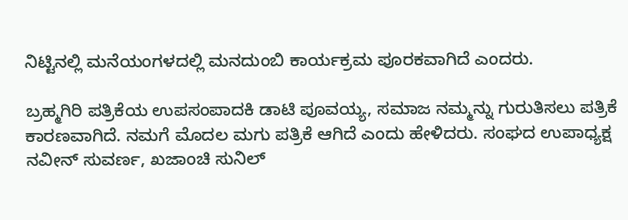ನಿಟ್ಟಿನಲ್ಲಿ ಮನೆಯಂಗಳದಲ್ಲಿ ಮನದುಂಬಿ ಕಾರ್ಯಕ್ರಮ ಪೂರಕವಾಗಿದೆ ಎಂದರು.

ಬ್ರಹ್ಮಗಿರಿ ಪತ್ರಿಕೆಯ ಉಪಸಂಪಾದಕಿ ಡಾಟಿ ಪೂವಯ್ಯ, ಸಮಾಜ ನಮ್ಮನ್ನು ಗುರುತಿಸಲು ಪತ್ರಿಕೆ ಕಾರಣವಾಗಿದೆ. ನಮಗೆ ಮೊದಲ ಮಗು ಪತ್ರಿಕೆ ಆಗಿದೆ ಎಂದು ಹೇಳಿದರು. ಸಂಘದ ಉಪಾಧ್ಯಕ್ಷ ನವೀನ್ ಸುವರ್ಣ, ಖಜಾಂಚಿ ಸುನಿಲ್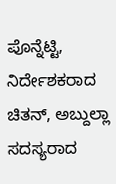ಪೊನ್ನೆಟ್ಟಿ, ನಿರ್ದೇಶಕರಾದ ಚಿತನ್, ಅಬ್ದುಲ್ಲಾ ಸದಸ್ಯರಾದ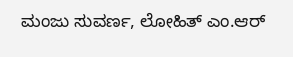ಮಂಜು ಸುವರ್ಣ, ಲೋಹಿತ್ ಎಂ.ಆರ್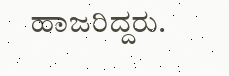ಹಾಜರಿದ್ದರು.